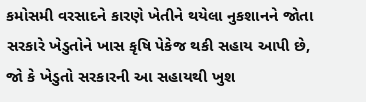કમોસમી વરસાદને કારણે ખેતીને થયેલા નુકશાનને જોતા સરકારે ખેડુતોને ખાસ કૃષિ પેકેજ થકી સહાય આપી છે, જો કે ખેડુતો સરકારની આ સહાયથી ખુશ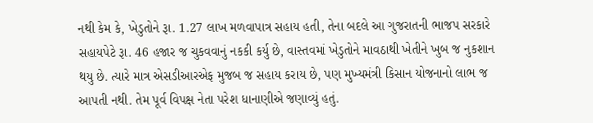નથી કેમ કે, ખેડુતોને રૂા. 1.27 લાખ મળવાપાત્ર સહાય હતી, તેના બદલે આ ગુજરાતની ભાજપ સરકારે સહાયપેટે રૂા. 46 હજાર જ ચુકવવાનું નકકી કર્યુ છે, વાસ્તવમાં ખેડુતોને માવઠાથી ખેતીને ખુબ જ નુકશાન થયુ છે. ત્યારે માત્ર એસડીઆરએફ મુજબ જ સહાય કરાય છે, પણ મુખ્યમંત્રી કિસાન યોજનાનો લાભ જ આપતી નથી. તેમ પૂર્વ વિપક્ષ નેતા પરેશ ધાનાણીએ જણાવ્યું હતું.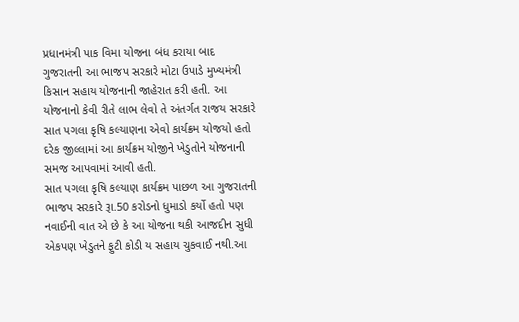પ્રધાનમંત્રી પાક વિમા યોજના બંધ કરાયા બાદ ગુજરાતની આ ભાજપ સરકારે મોટા ઉપાડે મુખ્યમંત્રી કિસાન સહાય યોજનાની જાહેરાત કરી હતી. આ યોજનાનો કેવી રીતે લાભ લેવો તે અંતર્ગત રાજય સરકારે સાત પગલા કૃષિ કલ્યાણના એવો કાર્યક્રમ યોજયો હતો દરેક જીલ્લામાં આ કાર્યક્રમ યોજીને ખેડુતોને યોજનાની સમજ આપવામાં આવી હતી.
સાત પગલા કૃષિ કલ્યાણ કાર્યક્રમ પાછળ આ ગુજરાતની ભાજપ સરકારે રૂા.50 કરોડનો ધુમાડો કર્યો હતો પણ નવાઈની વાત એ છે કે આ યોજના થકી આજદીન સુધી એકપણ ખેડુતને ફુટી કોડી ય સહાય ચુકવાઈ નથી.આ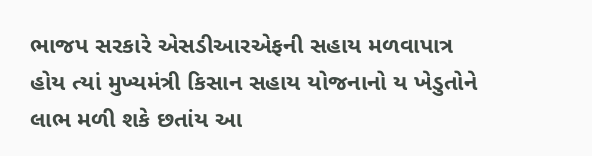ભાજપ સરકારે એસડીઆરએફની સહાય મળવાપાત્ર હોય ત્યાં મુખ્યમંત્રી કિસાન સહાય યોજનાનો ય ખેડુતોને લાભ મળી શકે છતાંય આ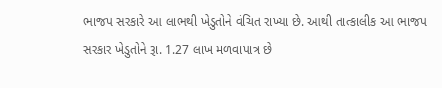ભાજપ સરકારે આ લાભથી ખેડુતોને વંચિત રાખ્યા છે. આથી તાત્કાલીક આ ભાજપ સરકાર ખેડુતોને રૂા. 1.27 લાખ મળવાપાત્ર છે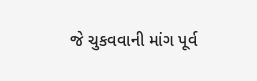જે ચુકવવાની માંગ પૂર્વ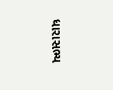ધારાસભ્ય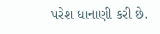પરેશ ધાનાણી કરી છે.